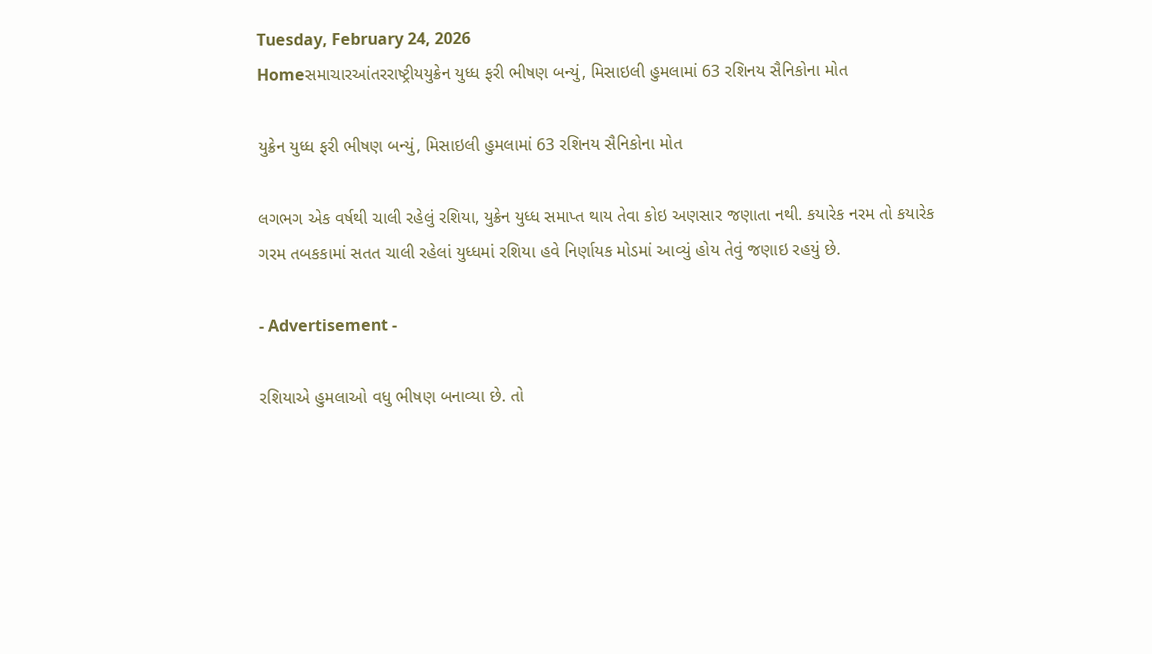Tuesday, February 24, 2026
Homeસમાચારઆંતરરાષ્ટ્રીયયુક્રેન યુધ્ધ ફરી ભીષણ બન્યું, મિસાઇલી હુમલામાં 63 રશિનય સૈનિકોના મોત

યુક્રેન યુધ્ધ ફરી ભીષણ બન્યું, મિસાઇલી હુમલામાં 63 રશિનય સૈનિકોના મોત

લગભગ એક વર્ષથી ચાલી રહેલું રશિયા, યુક્રેન યુધ્ધ સમાપ્ત થાય તેવા કોઇ અણસાર જણાતા નથી. કયારેક નરમ તો કયારેક ગરમ તબકકામાં સતત ચાલી રહેલાં યુધ્ધમાં રશિયા હવે નિર્ણાયક મોડમાં આવ્યું હોય તેવું જણાઇ રહયું છે.

- Advertisement -

રશિયાએ હુમલાઓ વધુ ભીષણ બનાવ્યા છે. તો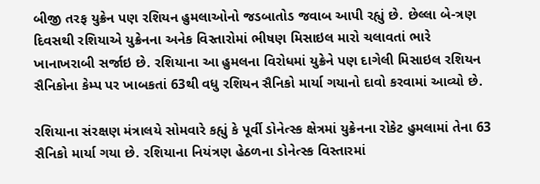બીજી તરફ યુક્રેન પણ રશિયન હુમલાઓનો જડબાતોડ જવાબ આપી રહ્યું છે. છેલ્લા બે-ત્રણ દિવસથી રશિયાએ યુક્રેનના અનેક વિસ્તારોમાં ભીષણ મિસાઇલ મારો ચલાવતાં ભારે ખાનાખરાબી સર્જાઇ છે. રશિયાના આ હુમલના વિરોધમાં યુક્રેને પણ દાગેલી મિસાઇલ રશિયન સૈનિકોના કેમ્પ પર ખાબકતાં 63થી વધુ રશિયન સૈનિકો માર્યા ગયાનો દાવો કરવામાં આવ્યો છે.

રશિયાના સંરક્ષણ મંત્રાલયે સોમવારે કહ્યું કે પૂર્વી ડોનેત્સ્ક ક્ષેત્રમાં યુક્રેનના રોકેટ હુમલામાં તેના 63 સૈનિકો માર્યા ગયા છે. રશિયાના નિયંત્રણ હેઠળના ડોનેત્સ્ક વિસ્તારમાં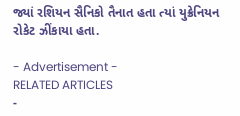જ્યાં રશિયન સૈનિકો તૈનાત હતા ત્યાં યુક્રેનિયન રોકેટ ઝીંકાયા હતા.

- Advertisement -
RELATED ARTICLES
-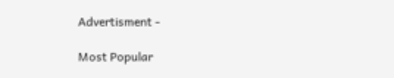Advertisment -

Most Popular